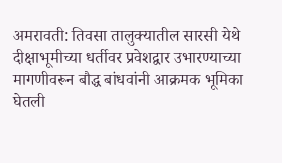अमरावती: तिवसा तालुक्यातील सारसी येथे दीक्षाभूमीच्या धर्तीवर प्रवेशद्वार उभारण्याच्या मागणीवरून बौद्ध बांधवांनी आक्रमक भूमिका घेतली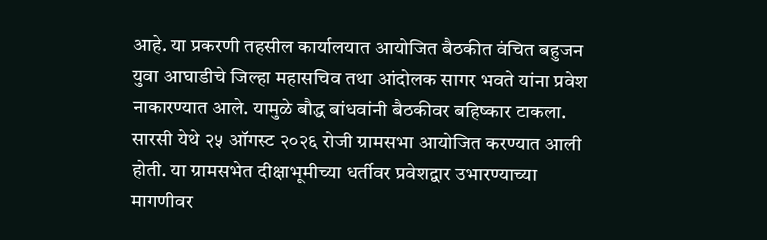आहे. या प्रकरणी तहसील कार्यालयात आयोजित बैठकीत वंचित बहुजन युवा आघाडीचे जिल्हा महासचिव तथा आंदोलक सागर भवते यांना प्रवेश नाकारण्यात आले. यामुळे बौद्ध बांधवांनी बैठकीवर बहिष्कार टाकला.
सारसी येथे २५ ऑगस्ट २०२६ रोजी ग्रामसभा आयोजित करण्यात आली होती. या ग्रामसभेत दीक्षाभूमीच्या धर्तीवर प्रवेशद्वार उभारण्याच्या मागणीवर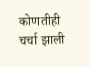कोणतीही चर्चा झाली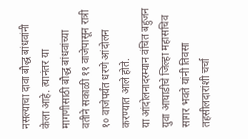नसल्याचा दावा बौद्ध बांधवांनी केला आहे. त्यानंतर या मागणीसाठी बौद्ध बांधवांच्या वतीने सकाळी ११ वाजेपासून रात्री १० वाजेपर्यंत धरणे आंदोलन करण्यात आले होते.
या आंदोलनादरम्यान वंचित बहुजन युवा आघाडीचे जिल्हा महासचिव सागर भवते यांनी तिवसा तहसीलदारांशी चर्चा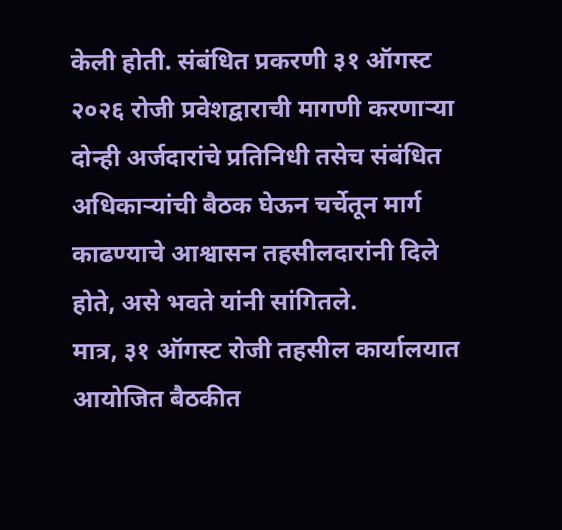केली होती. संबंधित प्रकरणी ३१ ऑगस्ट २०२६ रोजी प्रवेशद्वाराची मागणी करणाऱ्या दोन्ही अर्जदारांचे प्रतिनिधी तसेच संबंधित अधिकाऱ्यांची बैठक घेऊन चर्चेतून मार्ग काढण्याचे आश्वासन तहसीलदारांनी दिले होते, असे भवते यांनी सांगितले.
मात्र, ३१ ऑगस्ट रोजी तहसील कार्यालयात आयोजित बैठकीत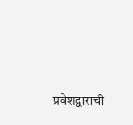प्रवेशद्वाराची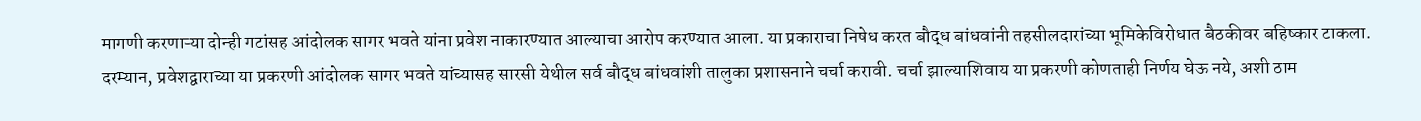मागणी करणाऱ्या दोन्ही गटांसह आंदोलक सागर भवते यांना प्रवेश नाकारण्यात आल्याचा आरोप करण्यात आला. या प्रकाराचा निषेध करत बौद्ध बांधवांनी तहसीलदारांच्या भूमिकेविरोधात बैठकीवर बहिष्कार टाकला.
दरम्यान, प्रवेशद्वाराच्या या प्रकरणी आंदोलक सागर भवते यांच्यासह सारसी येथील सर्व बौद्ध बांधवांशी तालुका प्रशासनाने चर्चा करावी. चर्चा झाल्याशिवाय या प्रकरणी कोणताही निर्णय घेऊ नये, अशी ठाम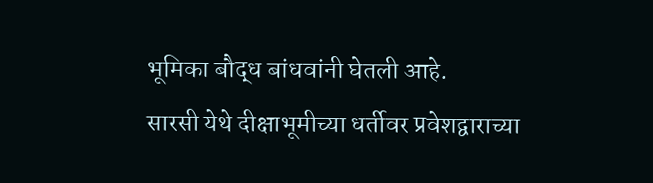भूमिका बौद्ध बांधवांनी घेतली आहे.
सारसी येथे दीक्षाभूमीच्या धर्तीवर प्रवेशद्वाराच्या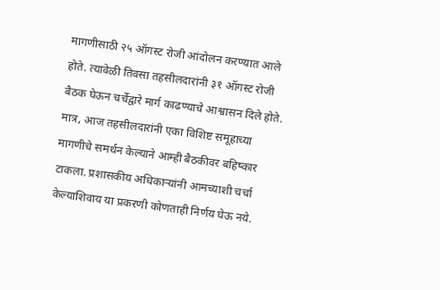मागणीसाठी २५ ऑगस्ट रोजी आंदोलन करण्यात आले होते. त्यावेळी तिवसा तहसीलदारांनी ३१ ऑगस्ट रोजी बैठक घेऊन चर्चेद्वारे मार्ग काढण्याचे आश्वासन दिले होते. मात्र, आज तहसीलदारांनी एका विशिष्ट समूहाच्या मागणीचे समर्थन केल्याने आम्ही बैठकीवर बहिष्कार टाकला. प्रशासकीय अधिकाऱ्यांनी आमच्याशी चर्चा केल्याशिवाय या प्रकरणी कोणताही निर्णय घेऊ नये.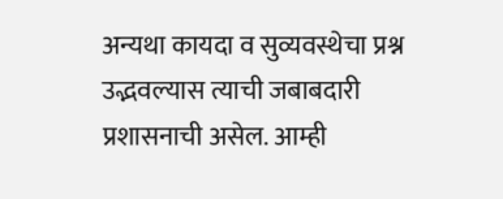अन्यथा कायदा व सुव्यवस्थेचा प्रश्न उद्भवल्यास त्याची जबाबदारी प्रशासनाची असेल. आम्ही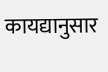कायद्यानुसार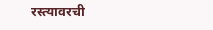रस्त्यावरची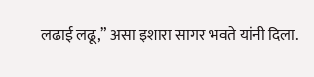लढाई लढू,” असा इशारा सागर भवते यांनी दिला.